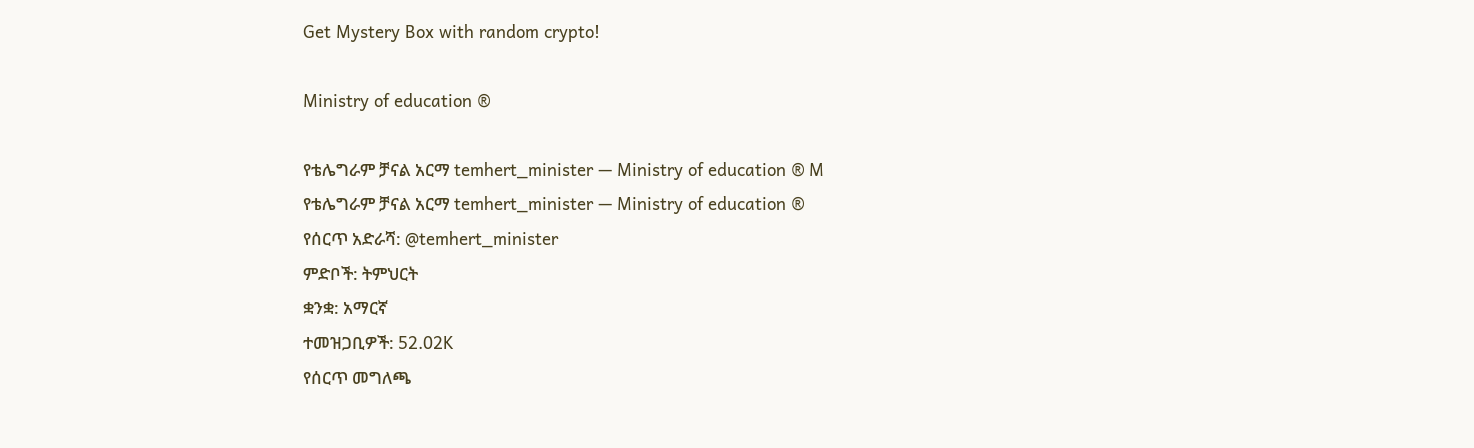Get Mystery Box with random crypto!

Ministry of education ®

የቴሌግራም ቻናል አርማ temhert_minister — Ministry of education ® M
የቴሌግራም ቻናል አርማ temhert_minister — Ministry of education ®
የሰርጥ አድራሻ: @temhert_minister
ምድቦች: ትምህርት
ቋንቋ: አማርኛ
ተመዝጋቢዎች: 52.02K
የሰርጥ መግለጫ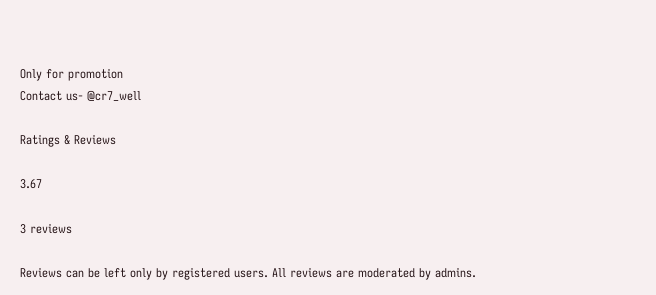Only for promotion
Contact us- @cr7_well

Ratings & Reviews

3.67

3 reviews

Reviews can be left only by registered users. All reviews are moderated by admins.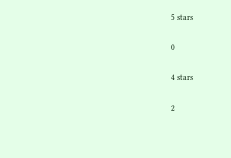5 stars

0

4 stars

2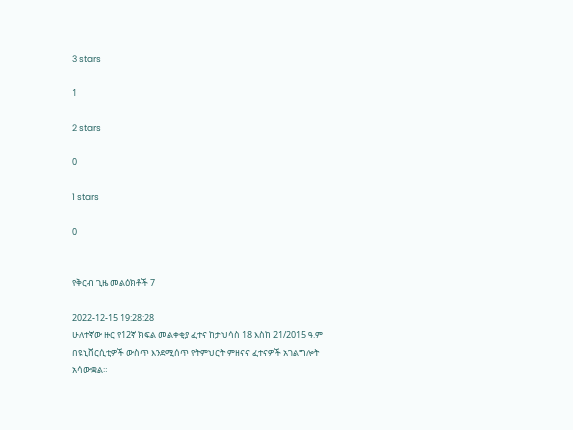3 stars

1

2 stars

0

1 stars

0


የቅርብ ጊዜ መልዕክቶች 7

2022-12-15 19:28:28
ሁለተኛው ዙር የ12ኛ ክፍል መልቀቂያ ፈተና ከታህሳስ 18 እስከ 21/2015 ዓ.ም በዩኒቨርሲቲዎች ውስጥ እንደሚሰጥ የትምህርት ምዘናና ፈተናዎች አገልግሎት አሳውቋል።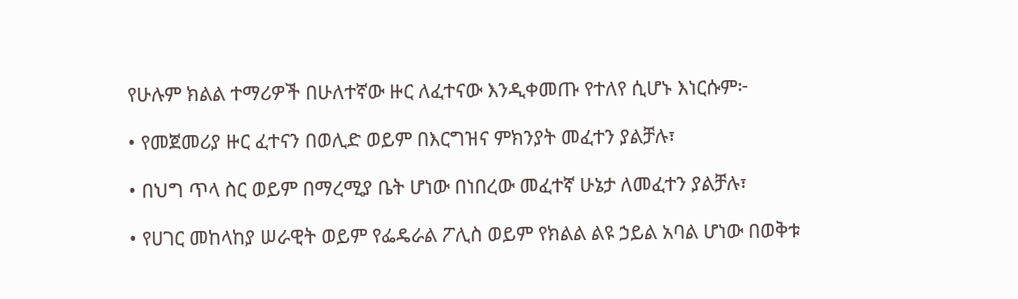የሁሉም ክልል ተማሪዎች በሁለተኛው ዙር ለፈተናው እንዲቀመጡ የተለየ ሲሆኑ እነርሱም፦

• የመጀመሪያ ዙር ፈተናን በወሊድ ወይም በእርግዝና ምክንያት መፈተን ያልቻሉ፣

• በህግ ጥላ ስር ወይም በማረሚያ ቤት ሆነው በነበረው መፈተኛ ሁኔታ ለመፈተን ያልቻሉ፣

• የሀገር መከላከያ ሠራዊት ወይም የፌዴራል ፖሊስ ወይም የክልል ልዩ ኃይል አባል ሆነው በወቅቱ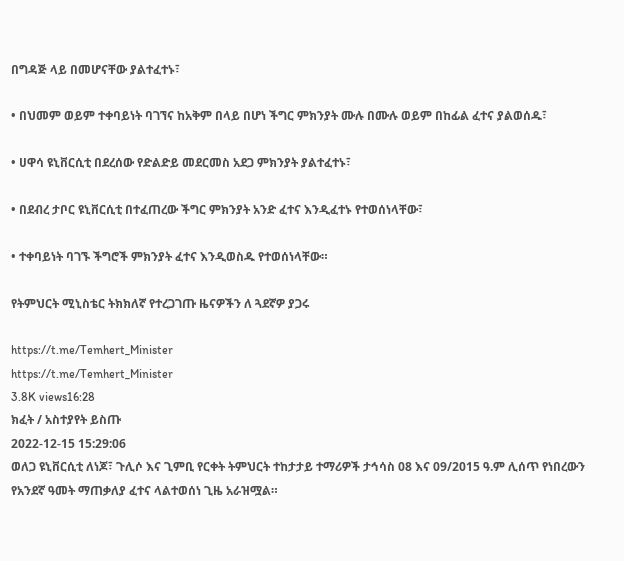በግዳጅ ላይ በመሆናቸው ያልተፈተኑ፣

• በህመም ወይም ተቀባይነት ባገኘና ከአቅም በላይ በሆነ ችግር ምክንያት ሙሉ በሙሉ ወይም በከፊል ፈተና ያልወሰዱ፣

• ሀዋሳ ዩኒቨርሲቲ በደረሰው የድልድይ መደርመስ አደጋ ምክንያት ያልተፈተኑ፣

• በደብረ ታቦር ዩኒቨርሲቲ በተፈጠረው ችግር ምክንያት አንድ ፈተና እንዲፈተኑ የተወሰነላቸው፣

• ተቀባይነት ባገኙ ችግሮች ምክንያት ፈተና እንዲወስዱ የተወሰነላቸው።

የትምህርት ሚኒስቴር ትክክለኛ የተረጋገጡ ዜናዎችን ለ ጓደኛዎ ያጋሩ

https://t.me/Temhert_Minister
https://t.me/Temhert_Minister
3.8K views16:28
ክፈት / አስተያየት ይስጡ
2022-12-15 15:29:06
ወለጋ ዩኒቨርሲቲ ለነጆ፣ ጉሊሶ እና ጊምቢ የርቀት ትምህርት ተከታታይ ተማሪዎች ታኅሳስ 08 እና 09/2015 ዓ.ም ሊሰጥ የነበረውን የአንደኛ ዓመት ማጠቃለያ ፈተና ላልተወሰነ ጊዜ አራዝሟል።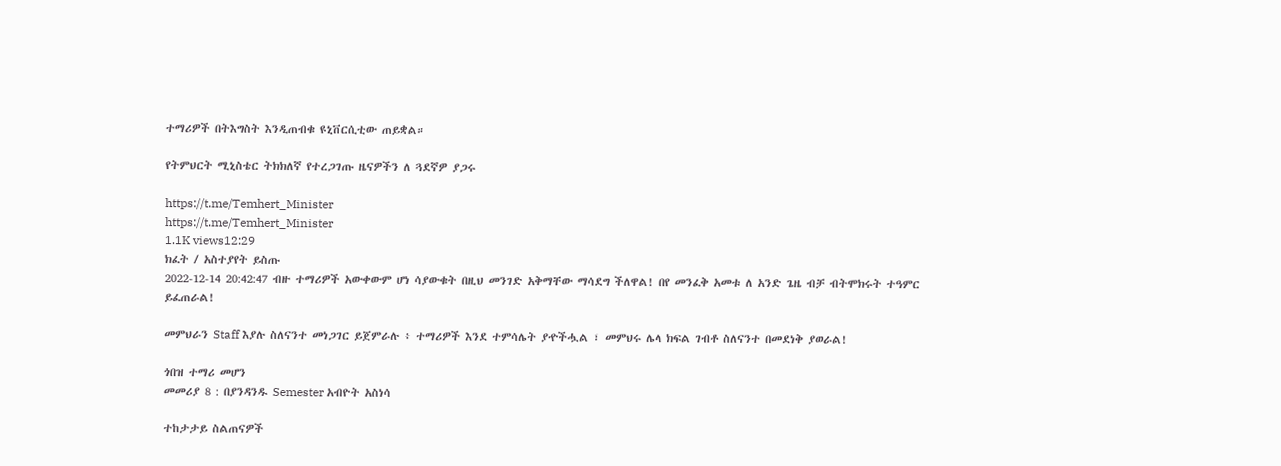ተማሪዎች በትእግስት እንዲጠብቁ ዩኒቨርሲቲው ጠይቋል።

የትምህርት ሚኒስቴር ትክክለኛ የተረጋገጡ ዜናዎችን ለ ጓደኛዎ ያጋሩ

https://t.me/Temhert_Minister
https://t.me/Temhert_Minister
1.1K views12:29
ክፈት / አስተያየት ይስጡ
2022-12-14 20:42:47 ብዙ ተማሪዎች አውቀውም ሆነ ሳያውቁት በዚህ መንገድ አቅማቸው ማሳደግ ችለዋል! በየ መንፈቅ አመቱ ለ አንድ ጌዜ ብቻ ብትሞክሩት ተዓምር ይፈጠራል!

መምህራን Staff እያሉ ስለናንተ መነጋገር ይጀምራሉ ፥ ተማሪዎች እንደ ተምሳሌት ያዯችሗል ፣ መምህሩ ሌላ ክፍል ገብቶ ስለናንተ በመደነቅ ያወራል!

ጎበዝ ተማሪ መሆን
መመሪያ 8 : በያንዳንዱ Semester አብዮት አስነሳ

ተከታታይ ስልጠናዎች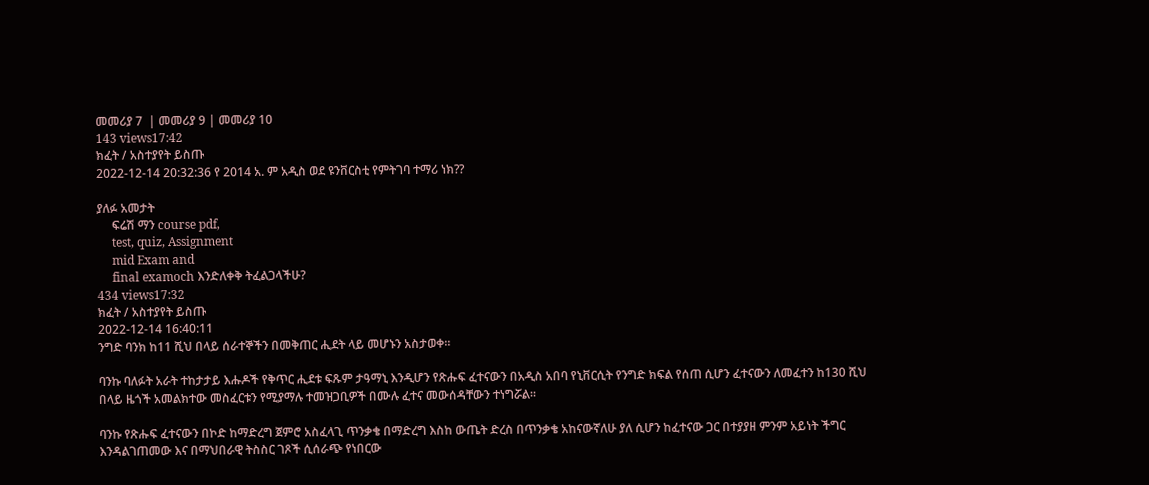መመሪያ 7  | መመሪያ 9 | መመሪያ 10
143 views17:42
ክፈት / አስተያየት ይስጡ
2022-12-14 20:32:36 የ 2014 አ. ም አዲስ ወደ ዩንቨርስቲ የምትገባ ተማሪ ነክ??

ያለፉ አመታት
     ፍሬሽ ማን course pdf,
     test, quiz, Assignment
     mid Exam and
     final examoch እንድለቀቅ ትፈልጋላችሁ?
434 views17:32
ክፈት / አስተያየት ይስጡ
2022-12-14 16:40:11
ንግድ ባንክ ከ11 ሺህ በላይ ሰራተኞችን በመቅጠር ሒደት ላይ መሆኑን አስታወቀ።

ባንኩ ባለፉት አራት ተከታታይ እሑዶች የቅጥር ሒደቱ ፍጹም ታዓማኒ እንዲሆን የጽሑፍ ፈተናውን በአዲስ አበባ የኒቨርሲት የንግድ ክፍል የሰጠ ሲሆን ፈተናውን ለመፈተን ከ130 ሺህ በላይ ዜጎች አመልክተው መስፈርቱን የሚያማሉ ተመዝጋቢዎች በሙሉ ፈተና መውሰዳቸውን ተነግሯል።

ባንኩ የጽሑፍ ፈተናውን በኮድ ከማድረግ ጀምሮ አስፈላጊ ጥንቃቄ በማድረግ እስከ ውጤት ድረስ በጥንቃቄ አከናውኛለሁ ያለ ሲሆን ከፈተናው ጋር በተያያዘ ምንም አይነት ችግር እንዳልገጠመው እና በማህበራዊ ትስስር ገጾች ሲሰራጭ የነበርው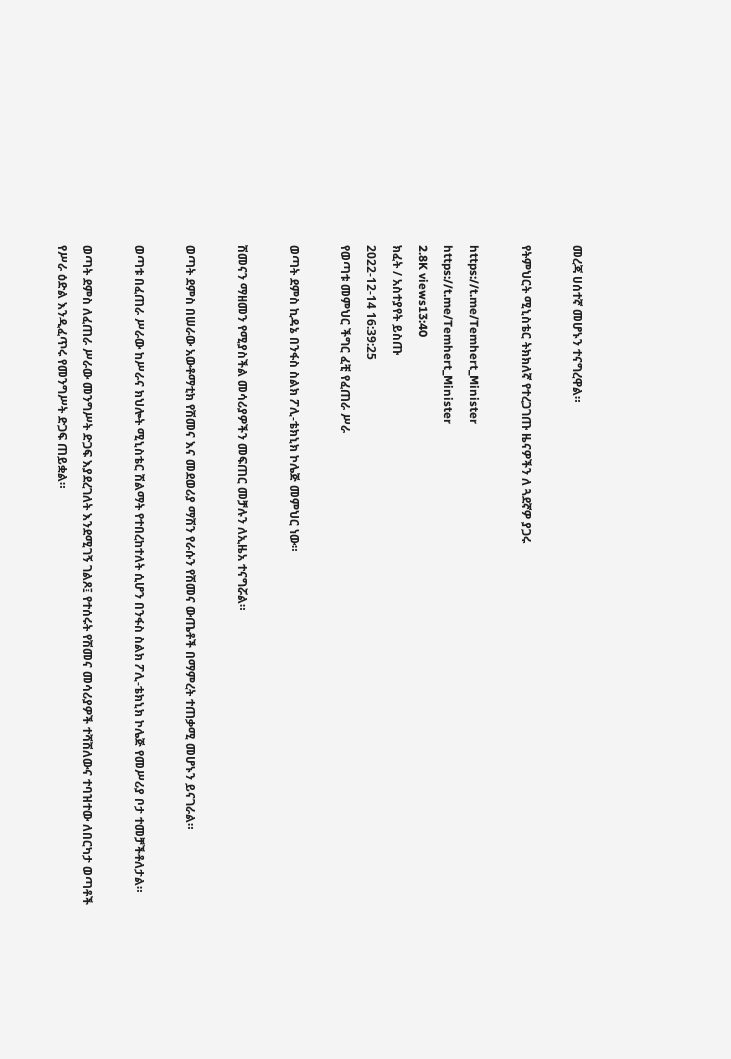መረጃ ሀሰተኛ መሆኑን ተናግረዋል።

የትምህርት ሚኒስቴር ትክክለኛ የተረጋገጡ ዜናዎችን ለ ጓደኛዎ ያጋሩ

https://t.me/Temhert_Minister
https://t.me/Temhert_Minister
2.8K views13:40
ክፈት / አስተያየት ይስጡ
2022-12-14 16:39:25
የወጣቱ መምህር ችግር ፈቺ የፈጠራ ሥራ

ወጣት ደምስ ኪዳኔ በንፋስ ስልክ ፖሊ-ቴክኒክ ኮሌጅ መምህር ነው።

ሽመናን ማዘመን የሚያስችል መሳሪያዎችን መፍጠር መቻሉን ለኢዜአ ተናግሯል።

ወጣት ደምስ በሠራው አውቶማቲክ የሽመና እና መደወሪያ ማሽን የራሱን የሽመና ውጤቶች በማምረት ተጠቃሚ መሆኑን ይናገራል።

ወጣቱ በፈጠራ ሥራው ከሥራና ክህሎት ሚኒስቴር ሽልማት የተበረከተለት ሲሆን በንፋስ ስልክ ፖሊ-ቴክኒክ ኮሌጅ የመሥሪያ ቦታ ተመቻችቶለታል።

ወጣት ደምስ ለፈጠራ ሥራው መንግሥት ድጋፍ እያደረገለት እንደሚገኝ ገልጾ፤ የተሰሩት የሽመና መሳሪያዎች ተሻሽለውና ተባዝተው ለበርካታ ወጣቶች የሥራ ዕድል እንዲፈጥሩ የመንግሥት ድጋፍ ጠይቋል።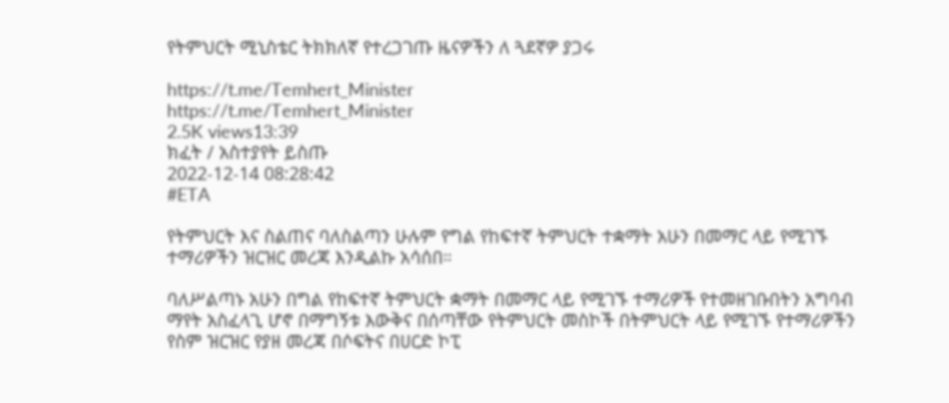የትምህርት ሚኒስቴር ትክክለኛ የተረጋገጡ ዜናዎችን ለ ጓደኛዎ ያጋሩ

https://t.me/Temhert_Minister
https://t.me/Temhert_Minister
2.5K views13:39
ክፈት / አስተያየት ይስጡ
2022-12-14 08:28:42
#ETA

የትምህርት እና ስልጠና ባለስልጣን ሁሉም የግል የከፍተኛ ትምህርት ተቋማት አሁን በመማር ላይ የሚገኙ ተማሪዎችን ዝርዝር መረጃ እንዲልኩ አሳሰበ።

ባለሥልጣኑ አሁን በግል የከፍተኛ ትምህርት ቋማት በመማር ላይ የሚገኙ ተማሪዎች የተመዘገቡበትን አግባብ ማየት አስፈላጊ ሆኖ በማግኝቱ እውቅና በሰጣቸው የትምህርት መስኮች በትምህርት ላይ የሚገኙ የተማሪዎችን የስም ዝርዝር የያዘ መረጃ በሶፍትና በሀርድ ኮፒ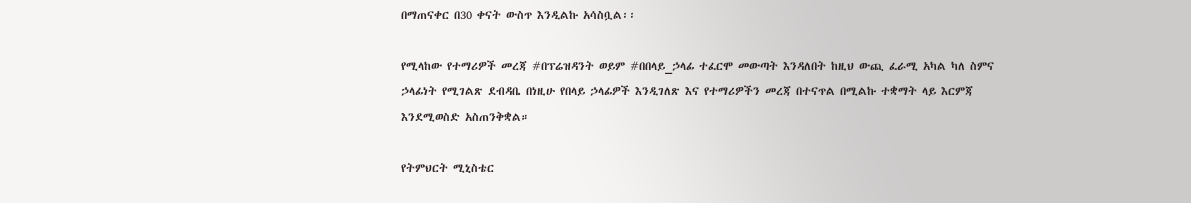በማጠናቀር በ30 ቀናት ውስጥ እንዲልኩ አሳስቧል፡፡

የሚላከው የተማሪዎች መረጃ #በፕሬዝዳንት ወይም #በበላይ_ኃላፊ ተፈርሞ መውጣት እንዳለበት ከዚህ ውጪ ፈራሚ አካል ካለ ስምና ኃላፊነት የሚገልጽ ደብዳቤ በነዚሁ የበላይ ኃላፊዎች እንዲገለጽ እና የተማሪዎችን መረጃ በተናጥል በሚልኩ ተቋማት ላይ እርምጃ እንደሚወስድ አስጠንቅቋል።

የትምህርት ሚኒስቴር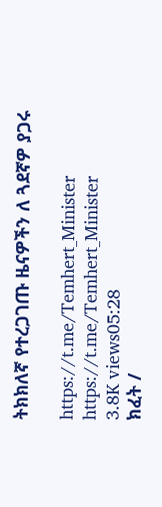ትክክለኛ የተረጋገጡ ዜናዎችን ለ ጓደኛዎ ያጋሩ

https://t.me/Temhert_Minister
https://t.me/Temhert_Minister
3.8K views05:28
ክፈት /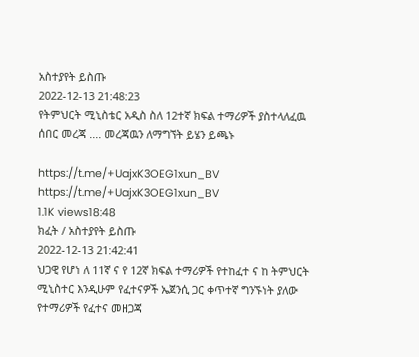አስተያየት ይስጡ
2022-12-13 21:48:23
የትምህርት ሚኒስቴር አዲስ ስለ 12ተኛ ክፍል ተማሪዎች ያስተላለፈዉ ሰበር መረጃ .... መረጃዉን ለማግኘት ይሄን ይጫኑ

https://t.me/+UajxK3OEG1xun_BV
https://t.me/+UajxK3OEG1xun_BV
1.1K views18:48
ክፈት / አስተያየት ይስጡ
2022-12-13 21:42:41
ህጋዊ የሆነ ለ 11ኛ ና የ 12ኛ ክፍል ተማሪዎች የተከፈተ ና ከ ትምህርት ሚኒስተር እንዲሁም የፈተናዎች ኤጀንሲ ጋር ቀጥተኛ ግንኙነት ያለው የተማሪዎች የፈተና መዘጋጃ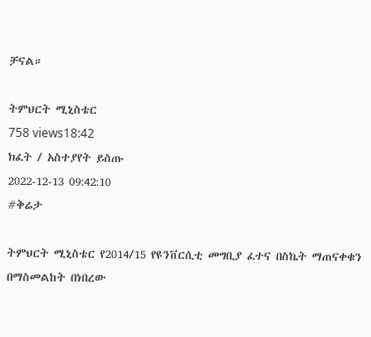ቻናል።

ትምህርት ሚኒስቴር
758 views18:42
ክፈት / አስተያየት ይስጡ
2022-12-13 09:42:10
#ቅሬታ

ትምህርት ሚኒስቴር የ2014/15 የዩንቨርሲቲ መግቢያ ፈተና በስኬት ማጠናቀቁን በማስመልከት በነበረው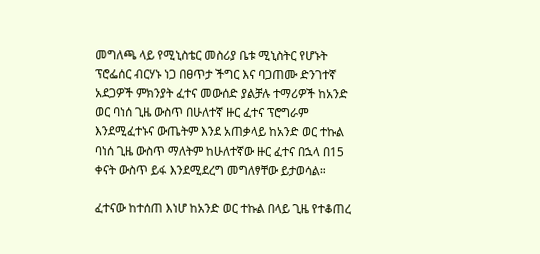መግለጫ ላይ የሚኒስቴር መስሪያ ቤቱ ሚኒስትር የሆኑት ፕሮፌሰር ብርሃኑ ነጋ በፀጥታ ችግር እና ባጋጠሙ ድንገተኛ አደጋዎች ምክንያት ፈተና መውሰድ ያልቻሉ ተማሪዎች ከአንድ ወር ባነሰ ጊዜ ውስጥ በሁለተኛ ዙር ፈተና ፕሮግራም እንደሚፈተኑና ውጤትም እንደ አጠቃላይ ከአንድ ወር ተኩል ባነሰ ጊዜ ውስጥ ማለትም ከሁለተኛው ዙር ፈተና በኋላ በ15 ቀናት ውስጥ ይፋ እንደሚደረግ መግለፃቸው ይታወሳል።

ፈተናው ከተሰጠ እነሆ ከአንድ ወር ተኩል በላይ ጊዜ የተቆጠረ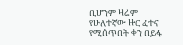ቢሆንም ዛሬም የሁለተኛው ዙር ፈተና የሚሰጥበት ቀን በይፋ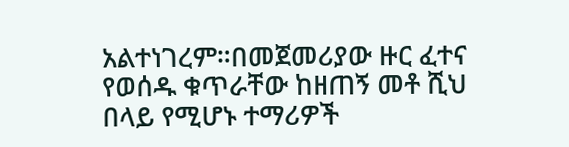አልተነገረም።በመጀመሪያው ዙር ፈተና የወሰዱ ቁጥራቸው ከዘጠኝ መቶ ሺህ በላይ የሚሆኑ ተማሪዎች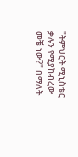"ትምህርት ሚኒስቴር ቃሉን የሚያከብረው መቼ ነው?" በማለት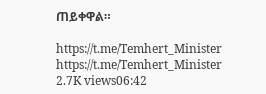ጠይቀዋል።

https://t.me/Temhert_Minister
https://t.me/Temhert_Minister
2.7K views06:42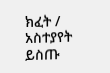ክፈት / አስተያየት ይስጡ